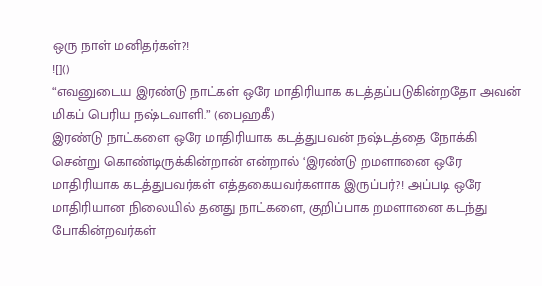ஒரு நாள் மனிதர்கள்?!
![]()
“எவனுடைய இரண்டு நாட்கள் ஒரே மாதிரியாக கடத்தப்படுகின்றதோ அவன் மிகப் பெரிய நஷ்டவாளி.” (பைஹகீ)
இரண்டு நாட்களை ஒரே மாதிரியாக கடத்துபவன் நஷ்டத்தை நோக்கி சென்று கொண்டிருக்கின்றான் என்றால் ‘இரண்டு றமளானை ஒரே மாதிரியாக கடத்துபவர்கள் எத்தகையவர்களாக இருப்பர்?! அப்படி ஒரே மாதிரியான நிலையில் தனது நாட்களை, குறிப்பாக றமளானை கடந்து போகின்றவர்கள்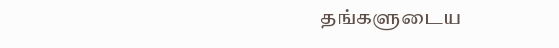தங்களுடைய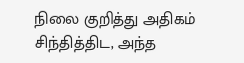நிலை குறித்து அதிகம் சிந்தித்திட, அந்த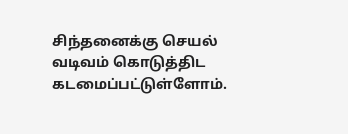சிந்தனைக்கு செயல் வடிவம் கொடுத்திட கடமைப்பட்டுள்ளோம்.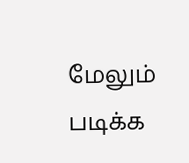மேலும் படிக்க